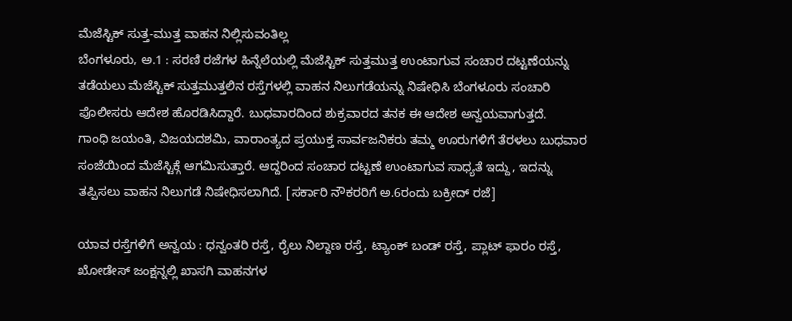ಮೆಜೆಸ್ಟಿಕ್ ಸುತ್ತ-ಮುತ್ತ ವಾಹನ ನಿಲ್ಲಿಸುವಂತಿಲ್ಲ
ಬೆಂಗಳೂರು, ಅ.1 : ಸರಣಿ ರಜೆಗಳ ಹಿನ್ನೆಲೆಯಲ್ಲಿ ಮೆಜೆಸ್ಟಿಕ್ ಸುತ್ತಮುತ್ತ ಉಂಟಾಗುವ ಸಂಚಾರ ದಟ್ಟಣೆಯನ್ನು ತಡೆಯಲು ಮೆಜೆಸ್ಟಿಕ್ ಸುತ್ತಮುತ್ತಲಿನ ರಸ್ತೆಗಳಲ್ಲಿ ವಾಹನ ನಿಲುಗಡೆಯನ್ನು ನಿಷೇಧಿಸಿ ಬೆಂಗಳೂರು ಸಂಚಾರಿ ಪೊಲೀಸರು ಆದೇಶ ಹೊರಡಿಸಿದ್ದಾರೆ. ಬುಧವಾರದಿಂದ ಶುಕ್ರವಾರದ ತನಕ ಈ ಆದೇಶ ಅನ್ವಯವಾಗುತ್ತದೆ.
ಗಾಂಧಿ ಜಯಂತಿ, ವಿಜಯದಶಮಿ, ವಾರಾಂತ್ಯದ ಪ್ರಯುಕ್ತ ಸಾರ್ವಜನಿಕರು ತಮ್ಮ ಊರುಗಳಿಗೆ ತೆರಳಲು ಬುಧವಾರ ಸಂಜೆಯಿಂದ ಮೆಜೆಸ್ಟಿಕ್ಗೆ ಆಗಮಿಸುತ್ತಾರೆ. ಆದ್ದರಿಂದ ಸಂಚಾರ ದಟ್ಟಣೆ ಉಂಟಾಗುವ ಸಾಧ್ಯತೆ ಇದ್ದು, ಇದನ್ನು ತಪ್ಪಿಸಲು ವಾಹನ ನಿಲುಗಡೆ ನಿಷೇಧಿಸಲಾಗಿದೆ. [ಸರ್ಕಾರಿ ನೌಕರರಿಗೆ ಅ.6ರಂದು ಬಕ್ರೀದ್ ರಜೆ]

ಯಾವ ರಸ್ತೆಗಳಿಗೆ ಅನ್ವಯ : ಧನ್ವಂತರಿ ರಸ್ತೆ, ರೈಲು ನಿಲ್ದಾಣ ರಸ್ತೆ, ಟ್ಯಾಂಕ್ ಬಂಡ್ ರಸ್ತೆ, ಪ್ಲಾಟ್ ಫಾರಂ ರಸ್ತೆ, ಖೋಡೇಸ್ ಜಂಕ್ಷನ್ನಲ್ಲಿ ಖಾಸಗಿ ವಾಹನಗಳ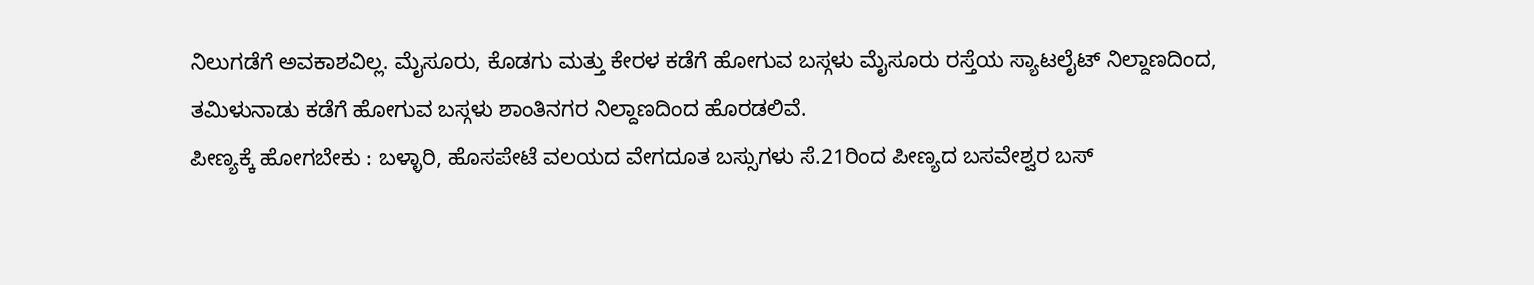ನಿಲುಗಡೆಗೆ ಅವಕಾಶವಿಲ್ಲ. ಮೈಸೂರು, ಕೊಡಗು ಮತ್ತು ಕೇರಳ ಕಡೆಗೆ ಹೋಗುವ ಬಸ್ಗಳು ಮೈಸೂರು ರಸ್ತೆಯ ಸ್ಯಾಟಲೈಟ್ ನಿಲ್ದಾಣದಿಂದ, ತಮಿಳುನಾಡು ಕಡೆಗೆ ಹೋಗುವ ಬಸ್ಗಳು ಶಾಂತಿನಗರ ನಿಲ್ದಾಣದಿಂದ ಹೊರಡಲಿವೆ.
ಪೀಣ್ಯಕ್ಕೆ ಹೋಗಬೇಕು : ಬಳ್ಳಾರಿ, ಹೊಸಪೇಟೆ ವಲಯದ ವೇಗದೂತ ಬಸ್ಸುಗಳು ಸೆ.21ರಿಂದ ಪೀಣ್ಯದ ಬಸವೇಶ್ವರ ಬಸ್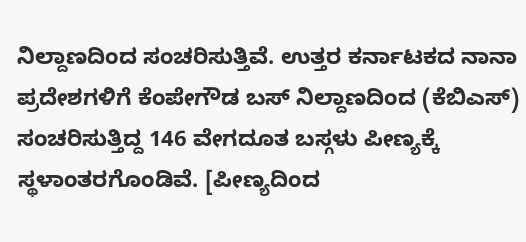ನಿಲ್ದಾಣದಿಂದ ಸಂಚರಿಸುತ್ತಿವೆ. ಉತ್ತರ ಕರ್ನಾಟಕದ ನಾನಾ ಪ್ರದೇಶಗಳಿಗೆ ಕೆಂಪೇಗೌಡ ಬಸ್ ನಿಲ್ದಾಣದಿಂದ (ಕೆಬಿಎಸ್) ಸಂಚರಿಸುತ್ತಿದ್ದ 146 ವೇಗದೂತ ಬಸ್ಗಳು ಪೀಣ್ಯಕ್ಕೆ ಸ್ಥಳಾಂತರಗೊಂಡಿವೆ. [ಪೀಣ್ಯದಿಂದ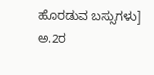ಹೊರಡುವ ಬಸ್ಸುಗಳು]
ಅ.2ರ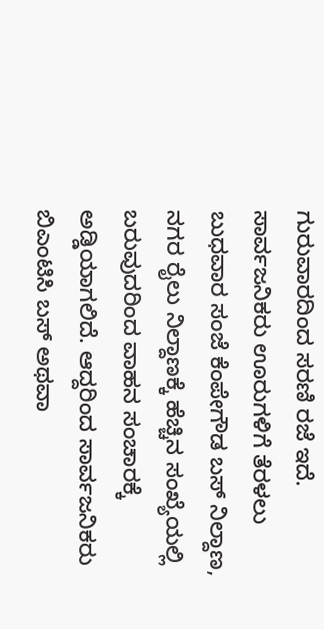ಗುರುವಾರದಿಂದ ಸರಣಿ ರಜೆ ಇದೆ. ಸಾರ್ವಜನಿಕರು ಊರುಗಳಿಗೆ ತೆರಳಲು ಬುಧವಾರ ಸಂಜೆ ಕೆಂಪೇಗೌಡ ಬಸ್ ನಿಲ್ದಾಣ, ನಗರ ರೈಲು ನಿಲ್ದಾಣಕ್ಕೆ ಹೆಚ್ಚಿನ ಸಂಖ್ಯೆಯಲ್ಲಿ ಬರುವುದರಿಂದ ವಾಹನ ಸಂಚಾರಕ್ಕೆ ಅಡ್ಡಿಯಾಗಲಿದೆ. ಆದ್ದರಿಂದ ಸಾರ್ವಜನಿಕರು ಬಿಎಂಟಿಸಿ ಬಸ್ ಅಥವಾ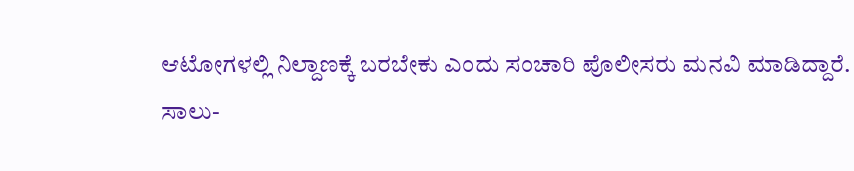ಆಟೋಗಳಲ್ಲಿ ನಿಲ್ದಾಣಕ್ಕೆ ಬರಬೇಕು ಎಂದು ಸಂಚಾರಿ ಪೊಲೀಸರು ಮನವಿ ಮಾಡಿದ್ದಾರೆ.
ಸಾಲು-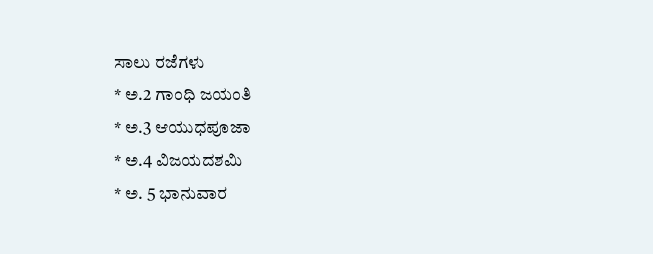ಸಾಲು ರಜೆಗಳು
* ಅ.2 ಗಾಂಧಿ ಜಯಂತಿ
* ಅ.3 ಆಯುಧಪೂಜಾ
* ಅ.4 ವಿಜಯದಶಮಿ
* ಅ. 5 ಭಾನುವಾರ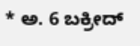* ಅ. 6 ಬಕ್ರೀದ್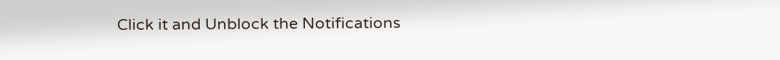Click it and Unblock the Notifications